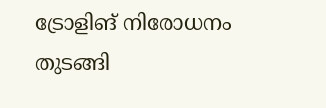ട്രോളിങ് നിരോധനം തുടങ്ങി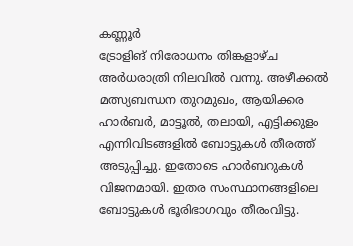കണ്ണൂർ
ട്രോളിങ് നിരോധനം തിങ്കളാഴ്ച അർധരാത്രി നിലവിൽ വന്നു. അഴീക്കൽ മത്സ്യബന്ധന തുറമുഖം, ആയിക്കര ഹാർബർ, മാട്ടൂൽ, തലായി, എട്ടിക്കുളം എന്നിവിടങ്ങളിൽ ബോട്ടുകൾ തീരത്ത് അടുപ്പിച്ചു. ഇതോടെ ഹാർബറുകൾ വിജനമായി. ഇതര സംസ്ഥാനങ്ങളിലെ ബോട്ടുകൾ ഭൂരിഭാഗവും തീരംവിട്ടു.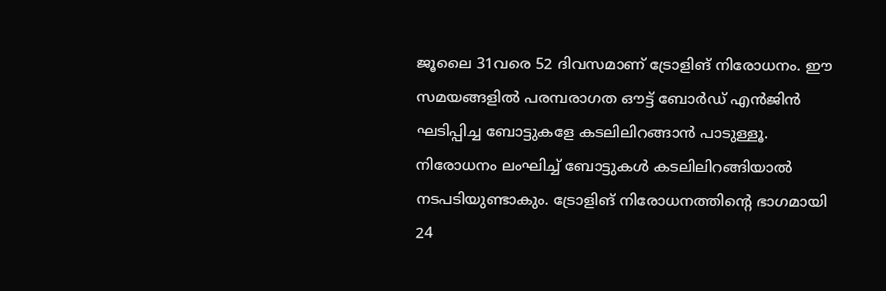ജൂലൈ 31വരെ 52 ദിവസമാണ് ട്രോളിങ് നിരോധനം. ഈ സമയങ്ങളിൽ പരമ്പരാഗത ഔട്ട് ബോർഡ് എൻജിൻ ഘടിപ്പിച്ച ബോട്ടുകളേ കടലിലിറങ്ങാൻ പാടുള്ളൂ. നിരോധനം ലംഘിച്ച് ബോട്ടുകൾ കടലിലിറങ്ങിയാൽ നടപടിയുണ്ടാകും. ട്രോളിങ് നിരോധനത്തിന്റെ ഭാഗമായി 24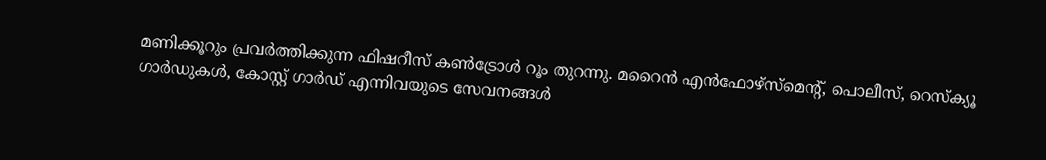മണിക്കൂറും പ്രവർത്തിക്കുന്ന ഫിഷറീസ് കൺട്രോൾ റൂം തുറന്നു. മറൈൻ എൻഫോഴ്സ്മെന്റ്, പൊലീസ്, റെസ്ക്യൂ ഗാർഡുകൾ, കോസ്റ്റ് ഗാർഡ് എന്നിവയുടെ സേവനങ്ങൾ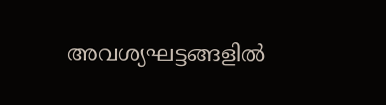അവശ്യഘട്ടങ്ങളിൽ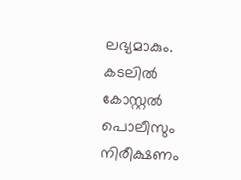ലഭ്യമാകും. കടലിൽ കോസ്റ്റൽ പൊലീസും നിരീക്ഷണം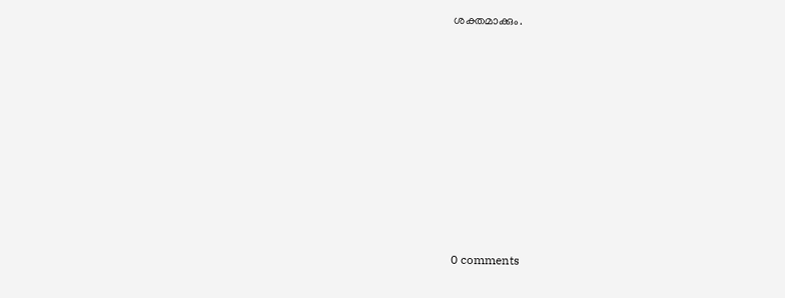ശക്തമാക്കും.









0 comments